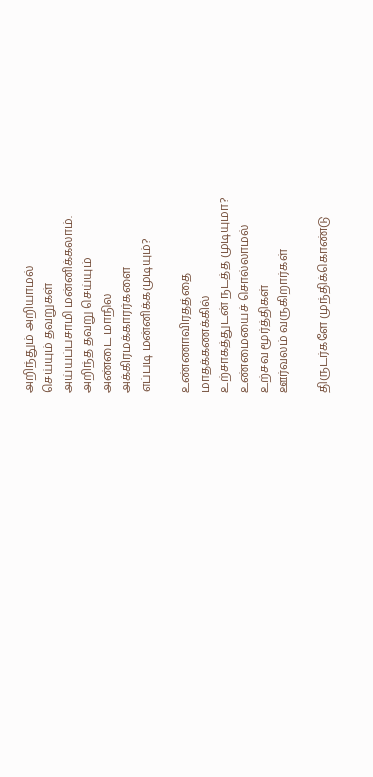அறிந்தும் அறியாமல்
செய்யும் தவறுகள்
அய்யப்பசாமி மன்னிக்கலாம்.
அறிந்த தவறு செய்யும்
அண்டை மாநில
அக்கிரமக்காரர்களை
எப்படி மன்னிக்கமுடியும்?

உண்ணாவிரதத்தை
மாதக்கணக்கில்
உற்சாகத்துடன் நடத்த முடியுமா?
உண்மையைச் சொல்லாமல்
உற்சவ மூர்த்திகள்
ஊர்வலம் வருகிறார்கள்

திருடர்களே முந்திக்கொண்டு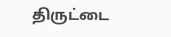திருட்டை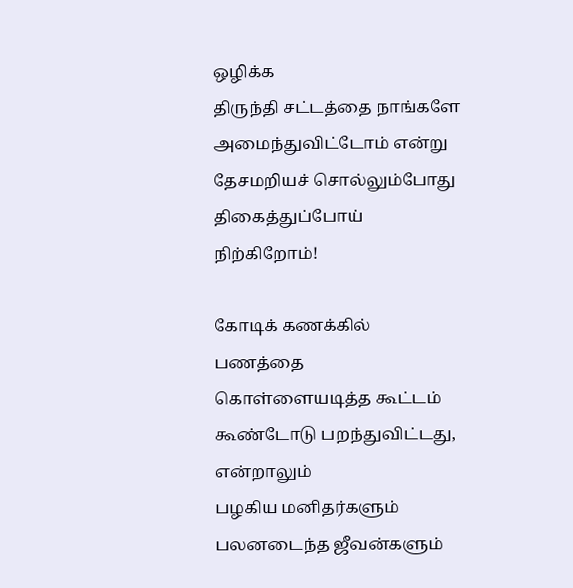ஒழிக்க
திருந்தி சட்டத்தை நாங்களே
அமைந்துவிட்டோம் என்று
தேசமறியச் சொல்லும்போது
திகைத்துப்போய் நிற்கிறோம்!

கோடிக் கணக்கில் பணத்தை
கொள்ளையடித்த கூட்டம்
கூண்டோடு பறந்துவிட்டது,
என்றாலும்
பழகிய மனிதர்களும்
பலனடைந்த ஜீவன்களும்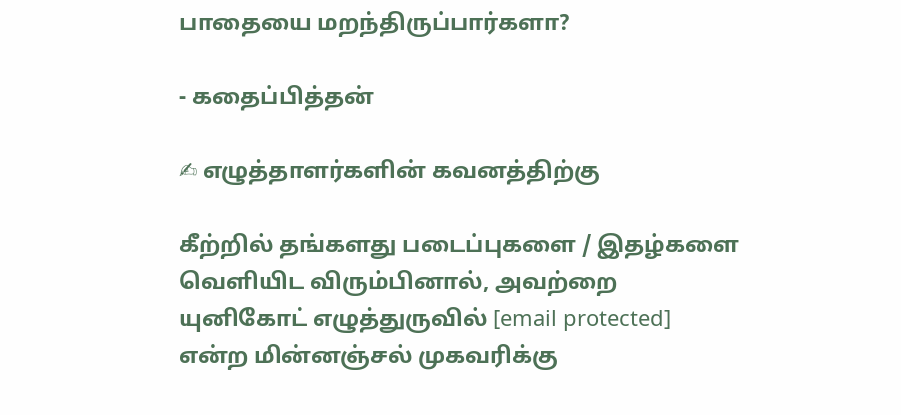பாதையை மறந்திருப்பார்களா?

- கதைப்பித்தன்

✍ எழுத்தாளர்களின் கவனத்திற்கு

கீற்றில் தங்களது படைப்புகளை / இதழ்களை வெளியிட விரும்பினால், அவற்றை யுனிகோட் எழுத்துருவில் [email protected] என்ற மின்னஞ்சல் முகவரிக்கு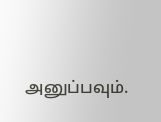அனுப்பவும்.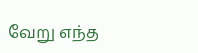வேறு எந்த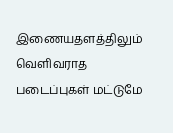இணையதளத்திலும் வெளிவராத படைப்புகள் மட்டுமே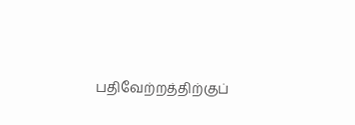பதிவேற்றத்திற்குப்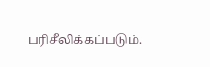பரிசீலிக்கப்படும்.